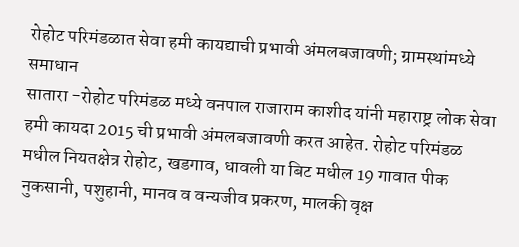रोहोट परिमंडळात सेवा हमी कायद्याची प्रभावी अंमलबजावणी; ग्रामस्थांमध्ये समाधान
सातारा -रोहोट परिमंडळ मध्ये वनपाल राजाराम काशीद यांनी महाराष्ट्र लोक सेवा हमी कायदा 2015 ची प्रभावी अंमलबजावणी करत आहेत. रोहोट परिमंडळ मधील नियतक्षेत्र रोहोट, खडगाव, धावली या बिट मधील 19 गावात पीक नुकसानी, पशुहानी, मानव व वन्यजीव प्रकरण, मालकी वृक्ष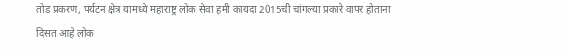तोड प्रकरण, पर्यटन क्षेत्र यामध्ये महाराष्ट्र लोक सेवा हमी कायदा 2015ची चांगल्या प्रकारे वापर होताना दिसत आहे लोक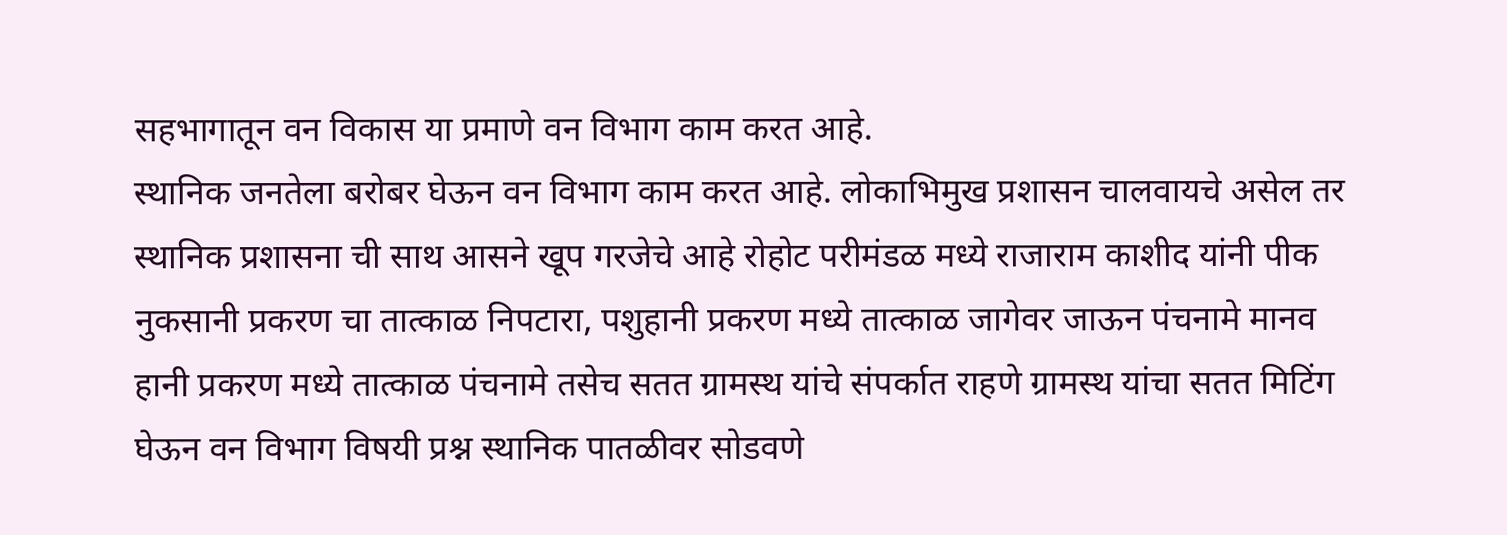सहभागातून वन विकास या प्रमाणे वन विभाग काम करत आहे.
स्थानिक जनतेला बरोबर घेऊन वन विभाग काम करत आहे. लोकाभिमुख प्रशासन चालवायचे असेल तर स्थानिक प्रशासना ची साथ आसने खूप गरजेचे आहे रोहोट परीमंडळ मध्ये राजाराम काशीद यांनी पीक नुकसानी प्रकरण चा तात्काळ निपटारा, पशुहानी प्रकरण मध्ये तात्काळ जागेवर जाऊन पंचनामे मानव हानी प्रकरण मध्ये तात्काळ पंचनामे तसेच सतत ग्रामस्थ यांचे संपर्कात राहणे ग्रामस्थ यांचा सतत मिटिंग घेऊन वन विभाग विषयी प्रश्न स्थानिक पातळीवर सोडवणे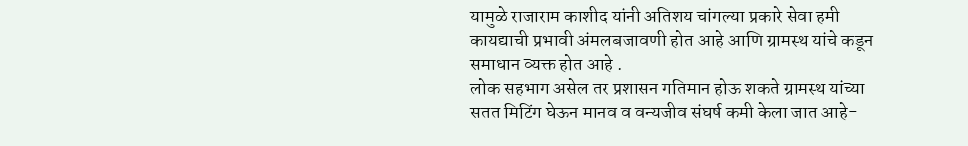यामुळे राजाराम काशीद यांनी अतिशय चांगल्या प्रकारे सेवा हमी कायद्याची प्रभावी अंमलबजावणी होत आहे आणि ग्रामस्थ यांचे कडून समाधान व्यक्त होत आहे .
लोक सहभाग असेल तर प्रशासन गतिमान होऊ शकते ग्रामस्थ यांच्या सतत मिटिंग घेऊन मानव व वन्यजीव संघर्ष कमी केला जात आहे-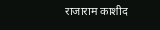राजाराम काशीद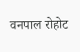वनपाल रोहोट